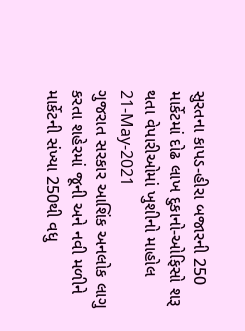સુરતના કાપડ-હીરા બજારની 250 માર્કેટમાં દોઢ લાખ દુકાનો-ઓફિસો શરૂ થતા વેપારીઓમાં ખુશીનો માહોલ
21-May-2021
ગુજરાત સરકાર આશિંક અનલોક લાગુ કરતા શહેરમાં જૂની અને નવી મળીને માર્કેટની સંખ્યા 250થી વધુ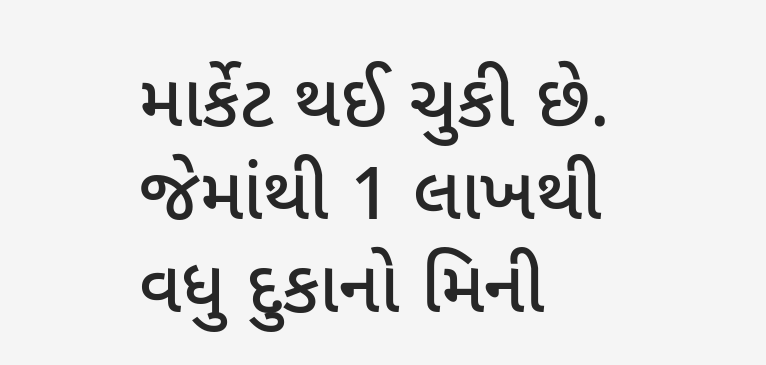માર્કેટ થઈ ચુકી છે. જેમાંથી 1 લાખથી વધુ દુકાનો મિની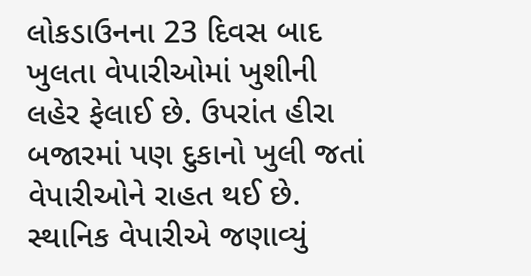લોકડાઉનના 23 દિવસ બાદ ખુલતા વેપારીઓમાં ખુશીની લહેર ફેલાઈ છે. ઉપરાંત હીરા બજારમાં પણ દુકાનો ખુલી જતાં વેપારીઓને રાહત થઈ છે.
સ્થાનિક વેપારીએ જણાવ્યું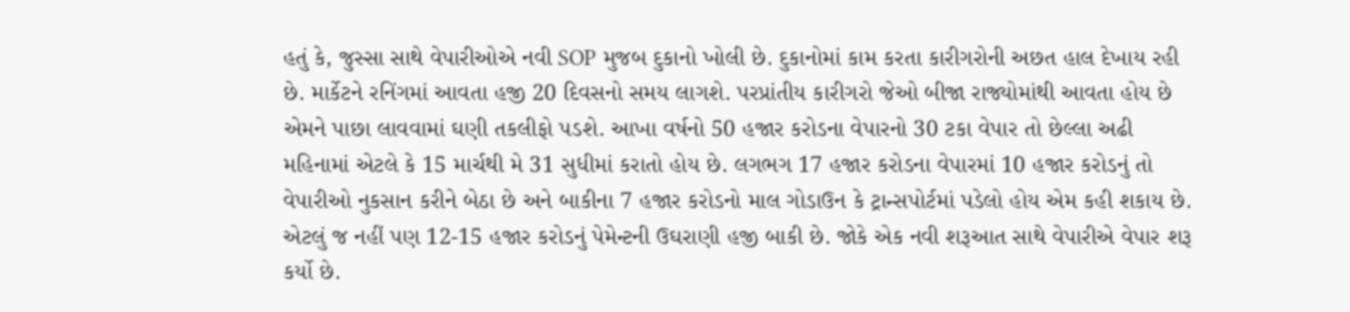હતું કે, જુસ્સા સાથે વેપારીઓએ નવી SOP મુજબ દુકાનો ખોલી છે. દુકાનોમાં કામ કરતા કારીગરોની અછત હાલ દેખાય રહી છે. માર્કેટને રનિંગમાં આવતા હજી 20 દિવસનો સમય લાગશે. પરપ્રાંતીય કારીગરો જેઓ બીજા રાજ્યોમાંથી આવતા હોય છે એમને પાછા લાવવામાં ઘણી તકલીફો પડશે. આખા વર્ષનો 50 હજાર કરોડના વેપારનો 30 ટકા વેપાર તો છેલ્લા અઢી મહિનામાં એટલે કે 15 માર્ચથી મે 31 સુધીમાં કરાતો હોય છે. લગભગ 17 હજાર કરોડના વેપારમાં 10 હજાર કરોડનું તો વેપારીઓ નુકસાન કરીને બેઠા છે અને બાકીના 7 હજાર કરોડનો માલ ગોડાઉન કે ટ્રાન્સપોર્ટમાં પડેલો હોય એમ કહી શકાય છે. એટલું જ નહીં પણ 12-15 હજાર કરોડનું પેમેન્ટની ઉઘરાણી હજી બાકી છે. જોકે એક નવી શરૂઆત સાથે વેપારીએ વેપાર શરૂ કર્યો છે.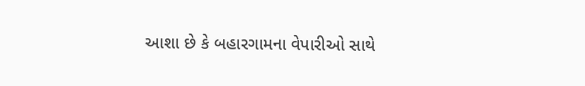આશા છે કે બહારગામના વેપારીઓ સાથે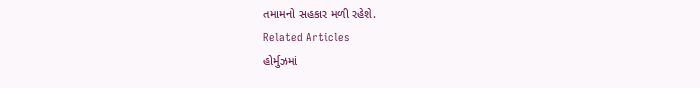તમામનો સહકાર મળી રહેશે.
Related Articles
હોર્મુઝમાં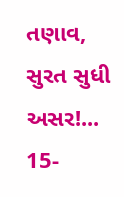તણાવ, સુરત સુધી અસર!...
15-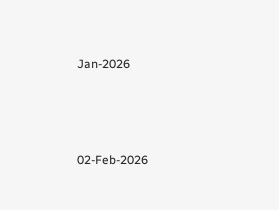Jan-2026




02-Feb-2026